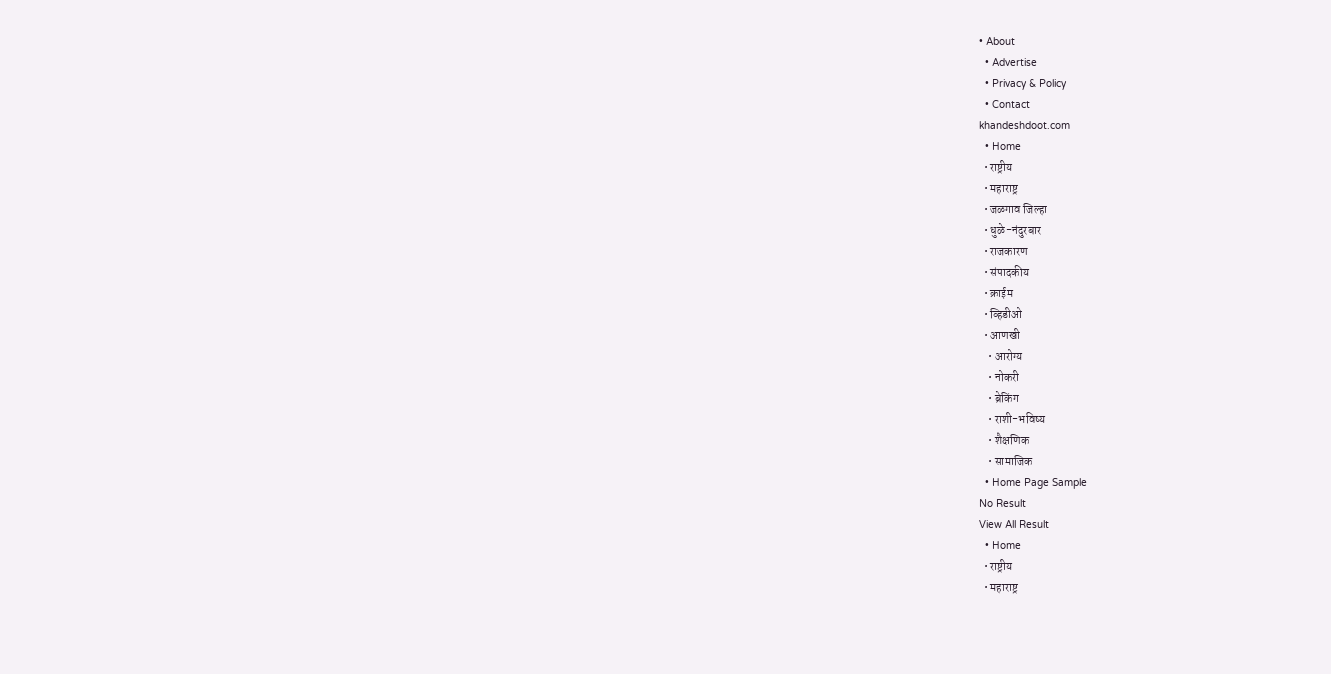• About
  • Advertise
  • Privacy & Policy
  • Contact
khandeshdoot.com
  • Home
  • राष्ट्रीय
  • महाराष्ट्र
  • जळगाव जिल्हा
  • धुळे-नंदुरबार
  • राजकारण
  • संपादकीय
  • क्राईम
  • व्हिडीओ
  • आणखी
    • आरोग्य
    • नोकरी
    • ब्रेकिंग
    • राशी-भविष्य
    • शैक्षणिक
    • सामाजिक
  • Home Page Sample
No Result
View All Result
  • Home
  • राष्ट्रीय
  • महाराष्ट्र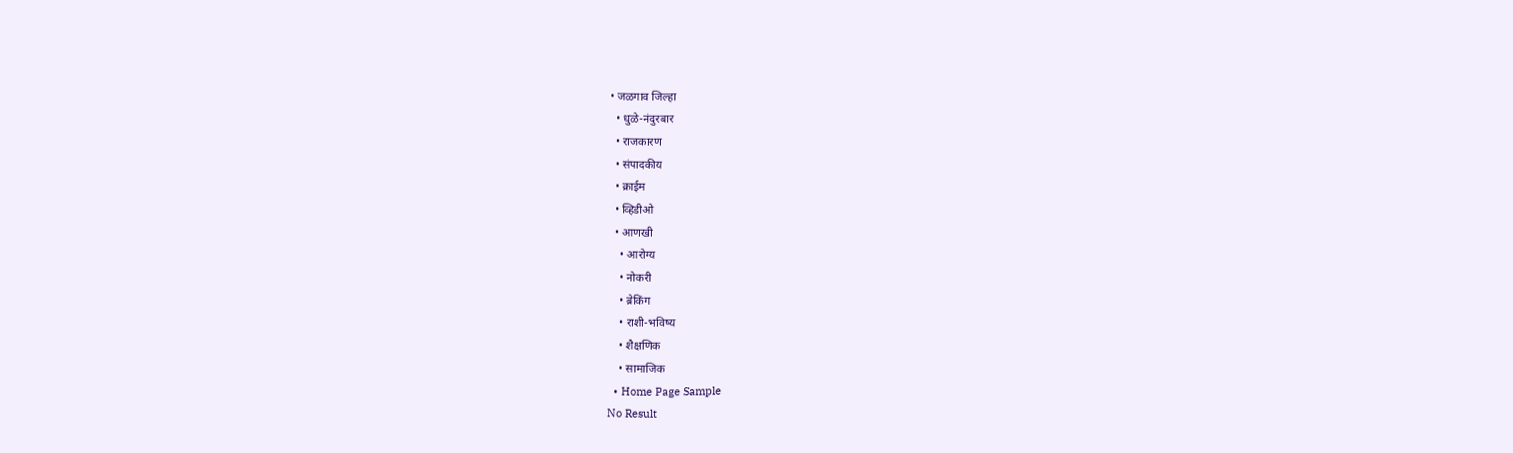• जळगाव जिल्हा
  • धुळे-नंदुरबार
  • राजकारण
  • संपादकीय
  • क्राईम
  • व्हिडीओ
  • आणखी
    • आरोग्य
    • नोकरी
    • ब्रेकिंग
    • राशी-भविष्य
    • शैक्षणिक
    • सामाजिक
  • Home Page Sample
No Result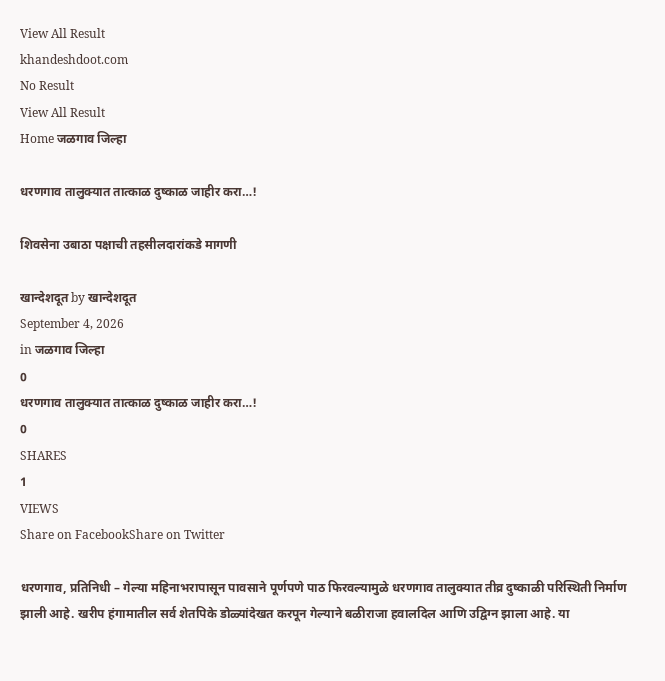View All Result
khandeshdoot.com
No Result
View All Result
Home जळगाव जिल्हा

धरणगाव तालुक्यात तात्काळ दुष्काळ जाहीर करा…!

शिवसेना उबाठा पक्षाची तहसीलदारांकडे मागणी

खान्देशदूत by खान्देशदूत
September 4, 2026
in जळगाव जिल्हा
0
धरणगाव तालुक्यात तात्काळ दुष्काळ जाहीर करा…!
0
SHARES
1
VIEWS
Share on FacebookShare on Twitter

धरणगाव, प्रतिनिधी – गेल्या महिनाभरापासून पावसाने पूर्णपणे पाठ फिरवल्यामुळे धरणगाव तालुक्यात तीव्र दुष्काळी परिस्थिती निर्माण झाली आहे. खरीप हंगामातील सर्व शेतपिके डोळ्यांदेखत करपून गेल्याने बळीराजा हवालदिल आणि उद्विग्न झाला आहे. या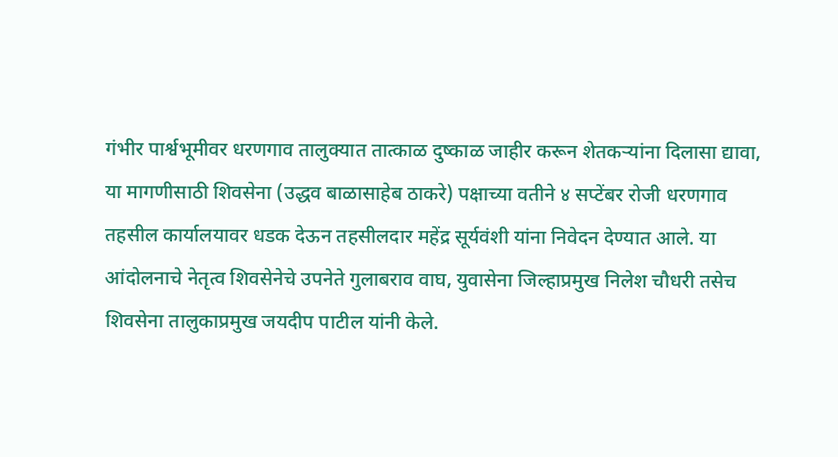गंभीर पार्श्वभूमीवर धरणगाव तालुक्यात तात्काळ दुष्काळ जाहीर करून शेतकऱ्यांना दिलासा द्यावा, या मागणीसाठी शिवसेना (उद्धव बाळासाहेब ठाकरे) पक्षाच्या वतीने ४ सप्टेंबर रोजी धरणगाव तहसील कार्यालयावर धडक देऊन तहसीलदार महेंद्र सूर्यवंशी यांना निवेदन देण्यात आले. या आंदोलनाचे नेतृत्व शिवसेनेचे उपनेते गुलाबराव वाघ, युवासेना जिल्हाप्रमुख निलेश चौधरी तसेच शिवसेना तालुकाप्रमुख जयदीप पाटील यांनी केले.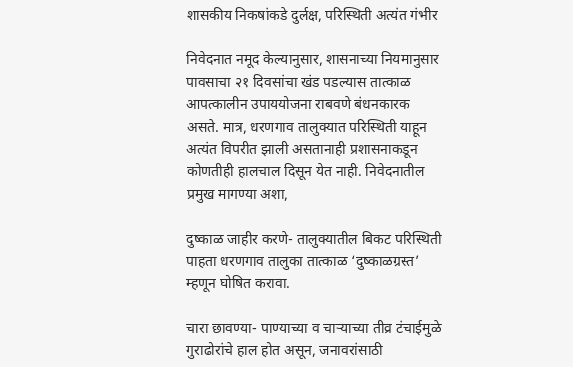शासकीय निकषांकडे दुर्लक्ष, परिस्थिती अत्यंत गंभीर

निवेदनात नमूद केल्यानुसार, शासनाच्या नियमानुसार पावसाचा २१ दिवसांचा खंड पडल्यास तात्काळ आपत्कालीन उपाययोजना राबवणे बंधनकारक असते. मात्र, धरणगाव तालुक्यात परिस्थिती याहून अत्यंत विपरीत झाली असतानाही प्रशासनाकडून कोणतीही हालचाल दिसून येत नाही. निवेदनातील प्रमुख मागण्या अशा,

दुष्काळ जाहीर करणे- तालुक्यातील बिकट परिस्थिती पाहता धरणगाव तालुका तात्काळ ‘दुष्काळग्रस्त’ म्हणून घोषित करावा.

चारा छावण्या- पाण्याच्या व चाऱ्याच्या तीव्र टंचाईमुळे गुराढोरांचे हाल होत असून, जनावरांसाठी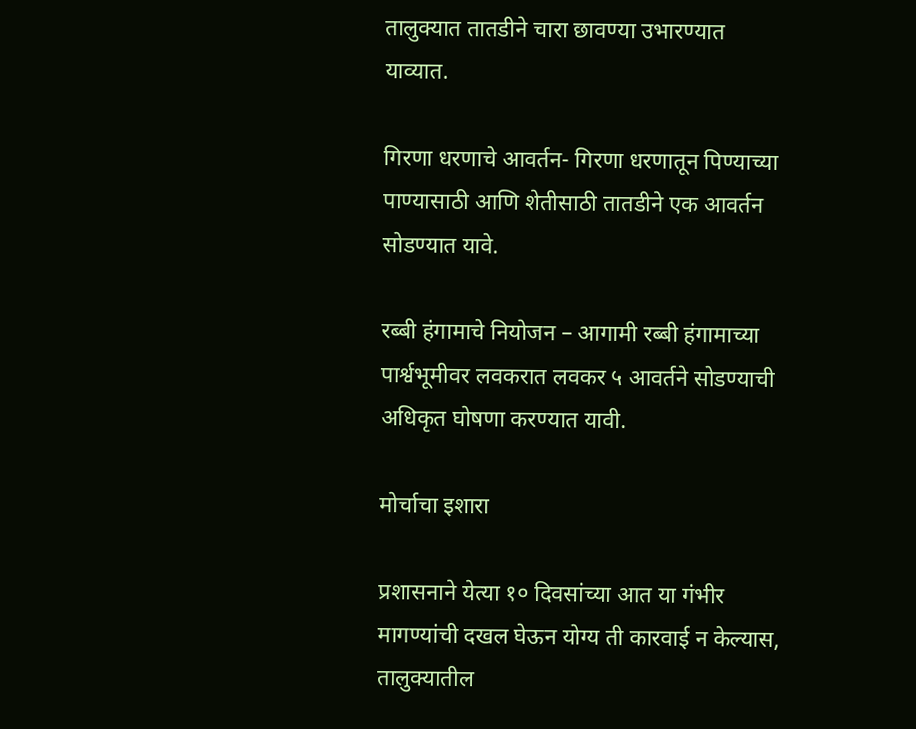तालुक्यात तातडीने चारा छावण्या उभारण्यात याव्यात.

गिरणा धरणाचे आवर्तन- गिरणा धरणातून पिण्याच्या पाण्यासाठी आणि शेतीसाठी तातडीने एक आवर्तन सोडण्यात यावे.

रब्बी हंगामाचे नियोजन – आगामी रब्बी हंगामाच्या पार्श्वभूमीवर लवकरात लवकर ५ आवर्तने सोडण्याची अधिकृत घोषणा करण्यात यावी.

मोर्चाचा इशारा

प्रशासनाने येत्या १० दिवसांच्या आत या गंभीर मागण्यांची दखल घेऊन योग्य ती कारवाई न केल्यास, तालुक्यातील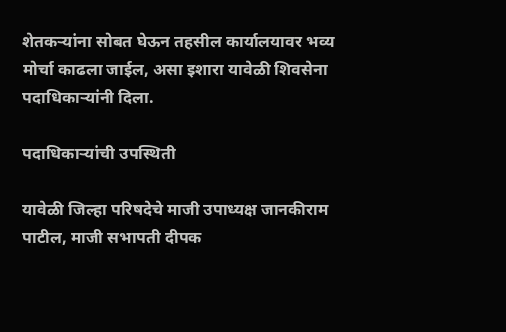शेतकऱ्यांना सोबत घेऊन तहसील कार्यालयावर भव्य मोर्चा काढला जाईल, असा इशारा यावेळी शिवसेना पदाधिकाऱ्यांनी दिला.

पदाधिकाऱ्यांची उपस्थिती

यावेळी जिल्हा परिषदेचे माजी उपाध्यक्ष जानकीराम पाटील, माजी सभापती दीपक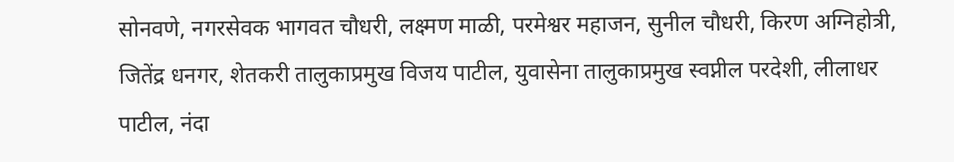सोनवणे, नगरसेवक भागवत चौधरी, लक्ष्मण माळी, परमेश्वर महाजन, सुनील चौधरी, किरण अग्निहोत्री, जितेंद्र धनगर, शेतकरी तालुकाप्रमुख विजय पाटील, युवासेना तालुकाप्रमुख स्वप्नील परदेशी, लीलाधर पाटील, नंदा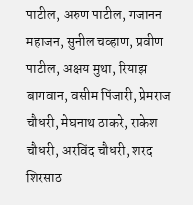पाटील, अरुण पाटील, गजानन महाजन, सुनील चव्हाण, प्रवीण पाटील, अक्षय मुथा, रियाझ बागवान, वसीम पिंजारी, प्रेमराज चौधरी, मेघनाथ ठाकरे, राकेश चौधरी, अरविंद चौधरी, शरद शिरसाठ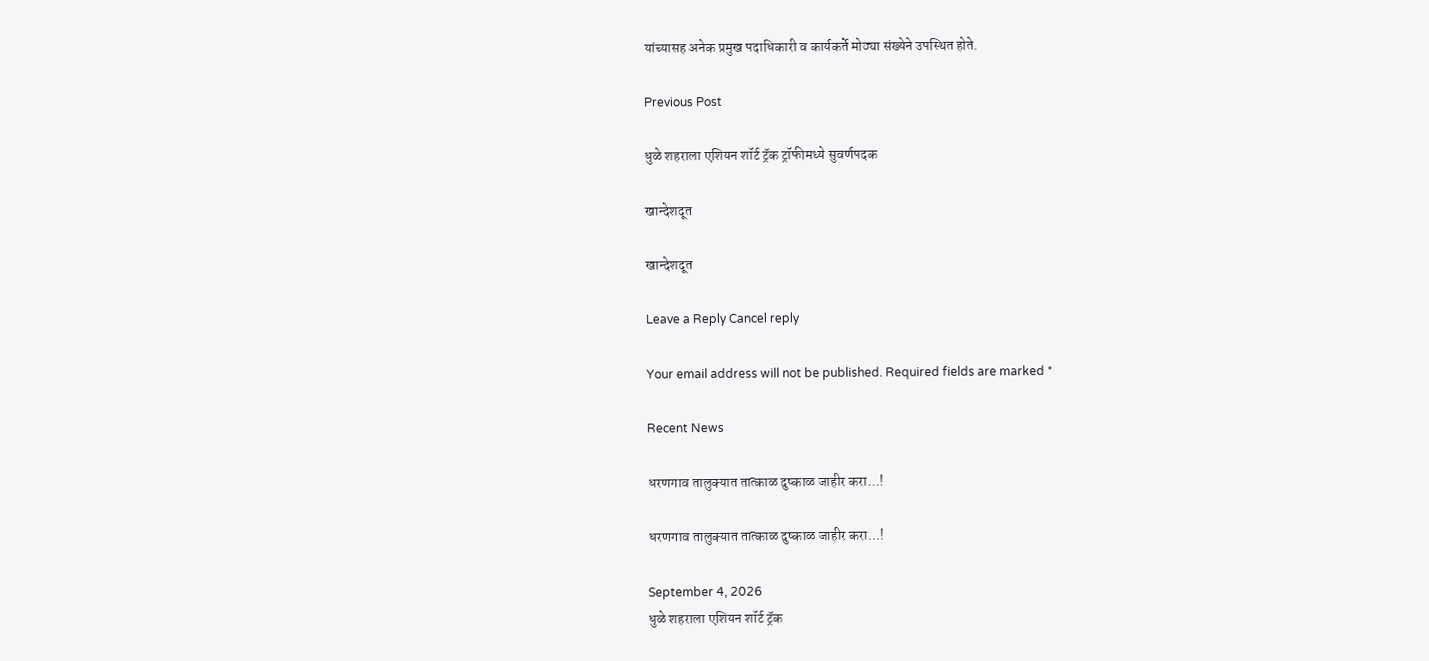यांच्यासह अनेक प्रमुख पदाधिकारी व कार्यकर्ते मोठ्या संख्येने उपस्थित होते.

Previous Post

धुळे शहराला एशियन शॉर्ट ट्रॅक ट्रॉफीमध्ये सुवर्णपदक

खान्देशदूत

खान्देशदूत

Leave a Reply Cancel reply

Your email address will not be published. Required fields are marked *

Recent News

धरणगाव तालुक्यात तात्काळ दुष्काळ जाहीर करा…!

धरणगाव तालुक्यात तात्काळ दुष्काळ जाहीर करा…!

September 4, 2026
धुळे शहराला एशियन शॉर्ट ट्रॅक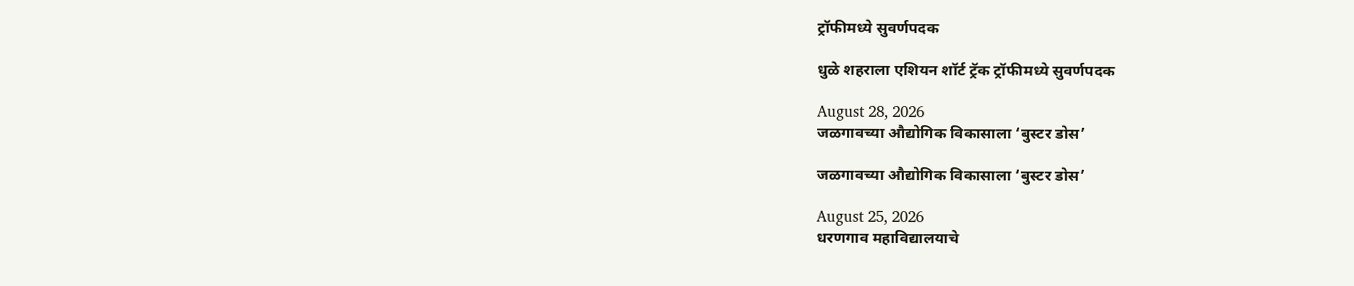ट्रॉफीमध्ये सुवर्णपदक

धुळे शहराला एशियन शॉर्ट ट्रॅक ट्रॉफीमध्ये सुवर्णपदक

August 28, 2026
जळगावच्या औद्योगिक विकासाला ‘बुस्टर डोस’

जळगावच्या औद्योगिक विकासाला ‘बुस्टर डोस’

August 25, 2026
धरणगाव महाविद्यालयाचे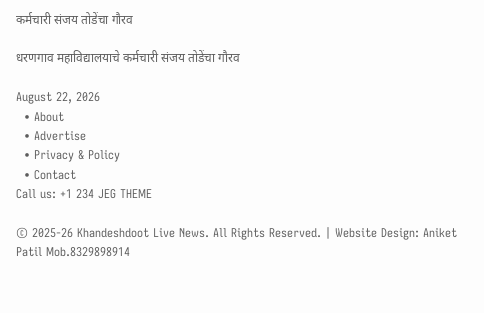कर्मचारी संजय तोडेंचा गौरव

धरणगाव महाविद्यालयाचे कर्मचारी संजय तोडेंचा गौरव

August 22, 2026
  • About
  • Advertise
  • Privacy & Policy
  • Contact
Call us: +1 234 JEG THEME

© 2025-26 Khandeshdoot Live News. All Rights Reserved. | Website Design: Aniket Patil Mob.8329898914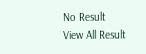No Result
View All Result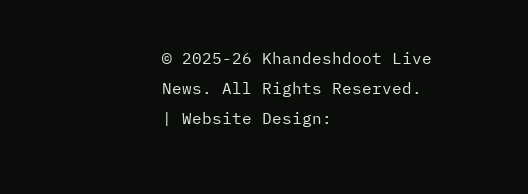© 2025-26 Khandeshdoot Live News. All Rights Reserved. | Website Design: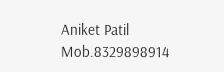Aniket Patil Mob.8329898914